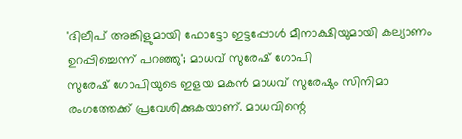'ദിലീപ് അങ്കിളുമായി ഫോട്ടോ ഇട്ടപ്പോൾ മീനാക്ഷിയുമായി കല്യാണം ഉറപ്പിച്ചെന്ന് പറഞ്ഞു'; മാധവ് സുരേഷ് ഗോപി
സുരേഷ് ഗോപിയുടെ ഇളയ മകൻ മാധവ് സുരേഷും സിനിമാ രംഗത്തേക്ക് പ്രവേശിക്കുകയാണ്. മാധവിന്റെ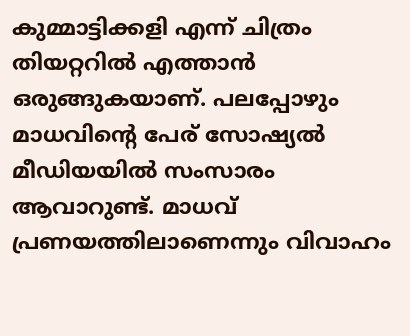കുമ്മാട്ടിക്കളി എന്ന് ചിത്രം തിയറ്ററിൽ എത്താൻ ഒരുങ്ങുകയാണ്. പലപ്പോഴും മാധവിന്റെ പേര് സോഷ്യൽ മീഡിയയിൽ സംസാരം ആവാറുണ്ട്. മാധവ് പ്രണയത്തിലാണെന്നും വിവാഹം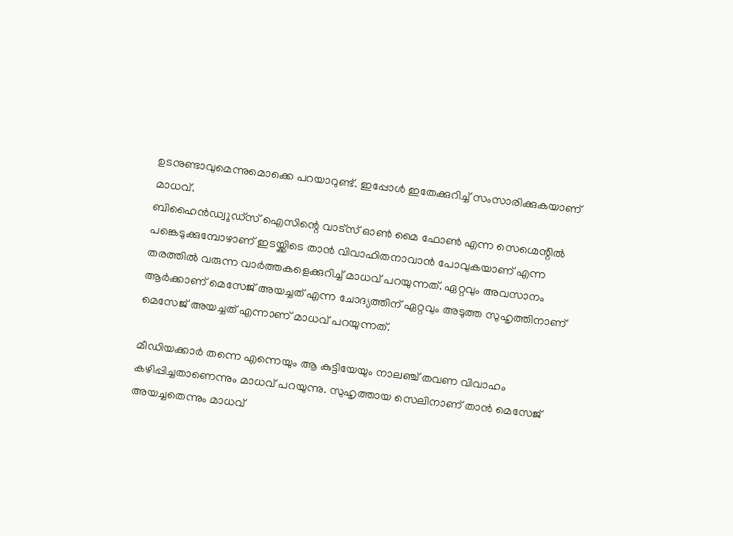ഉടനുണ്ടാവുമെന്നുമൊക്കെ പറയാറുണ്ട്. ഇപ്പോൾ ഇതേക്കുറിച്ച് സംസാരിക്കുകയാണ് മാധവ്.
ബിഹൈൻഡ്വുഡ്സ് ഐസിന്റെ വാട്സ് ഓൺ മൈ ഫോൺ എന്ന സെഗ്മെന്റിൽ പങ്കെടുക്കുമ്പോഴാണ് ഇടയ്ക്കിടെ താൻ വിവാഹിതനാവാൻ പോവുകയാണ് എന്ന തരത്തിൽ വരുന്ന വാർത്തകളെക്കുറിച്ച് മാധവ് പറയുന്നത്. ഏറ്റവും അവസാനം ആർക്കാണ് മെസേജ് അയച്ചത് എന്ന ചോദ്യത്തിന് ഏറ്റവും അടുത്ത സുഹൃത്തിനാണ് മെസേജ് അയച്ചത് എന്നാണ് മാധവ് പറയുന്നത്.

മീഡിയക്കാർ തന്നെ എന്നെയും ആ കുട്ടിയേയും നാലഞ്ച് തവണ വിവാഹം കഴിപ്പിച്ചതാണെന്നും മാധവ് പറയുന്നു. സുഹൃത്തായ സെലിനാണ് താൻ മെസേജ് അയച്ചതെന്നും മാധവ്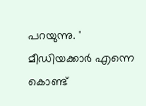പറയുന്നു. ' മീഡിയക്കാർ എന്നെ കൊണ്ട്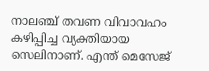നാലഞ്ച് തവണ വിവാവഹം കഴിപ്പിച്ച വ്യക്തിയായ സെലിനാണ്. എന്ത് മെസേജ്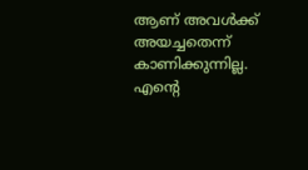ആണ് അവൾക്ക് അയച്ചതെന്ന് കാണിക്കുന്നില്ല. എന്റെ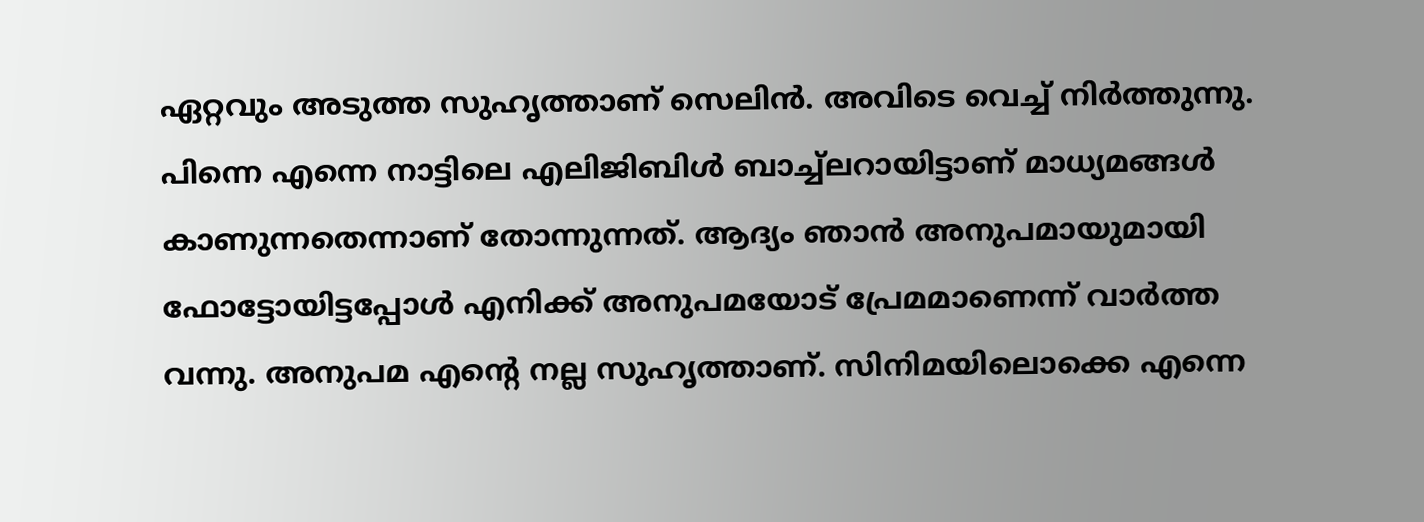ഏറ്റവും അടുത്ത സുഹൃത്താണ് സെലിൻ. അവിടെ വെച്ച് നിർത്തുന്നു.
പിന്നെ എന്നെ നാട്ടിലെ എലിജിബിൾ ബാച്ച്ലറായിട്ടാണ് മാധ്യമങ്ങൾ കാണുന്നതെന്നാണ് തോന്നുന്നത്. ആദ്യം ഞാൻ അനുപമായുമായി ഫോട്ടോയിട്ടപ്പോൾ എനിക്ക് അനുപമയോട് പ്രേമമാണെന്ന് വാർത്ത വന്നു. അനുപമ എന്റെ നല്ല സുഹൃത്താണ്. സിനിമയിലൊക്കെ എന്നെ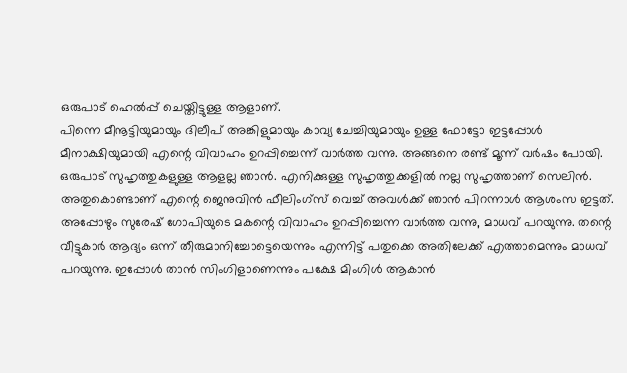ഒരുപാട് ഹെൽപ്പ് ചെയ്തിട്ടുള്ള ആളാണ്.
പിന്നെ മീനൂട്ടിയുമായും ദിലീപ് അങ്കിളുമായും കാവ്യ ചേച്ചിയുമായും ഉള്ള ഫോട്ടോ ഇട്ടപ്പോൾ മീനാക്ഷിയുമായി എന്റെ വിവാഹം ഉറപ്പിച്ചെന്ന് വാർത്ത വന്നു. അങ്ങനെ രണ്ട് മൂന്ന് വർഷം പോയി. ഒരുപാട് സുഹൃത്തുകളുള്ള ആളല്ല ഞാൻ. എനിക്കുള്ള സുഹൃത്തുക്കളിൽ നല്ല സുഹൃത്താണ് സെലിൻ. അതുകൊണ്ടാണ് എന്റെ ജെനുവിൻ ഫീലിംഗ്സ് വെച്ച് അവൾക്ക് ഞാൻ പിറന്നാൾ ആശംസ ഇട്ടത്.
അപ്പോഴും സുരേഷ് ഗോപിയുടെ മകന്റെ വിവാഹം ഉറപ്പിച്ചെന്ന വാർത്ത വന്നു, മാധവ് പറയുന്നു. തന്റെ വീട്ടുകാർ ആദ്യം ഒന്ന് തീരുമാനിച്ചോട്ടെയെന്നും എന്നിട്ട് പതുക്കെ അതിലേക്ക് എത്താമെന്നും മാധവ് പറയുന്നു. ഇപ്പോൾ താൻ സിംഗിളാണെന്നും പക്ഷേ മിംഗിൾ ആകാൻ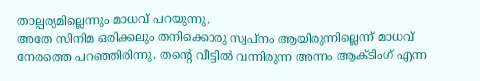താല്പര്യമില്ലെന്നും മാധവ് പറയുന്നു.
അതേ സിനിമ ഒരിക്കലും തനിക്കൊരു സ്വപ്നം ആയിരുന്നില്ലെന്ന് മാധവ് നേരത്തെ പറഞ്ഞിരിന്നു. തന്റെ വീട്ടിൽ വന്നിരുന്ന അന്നം ആക്ടിംഗ് എന്ന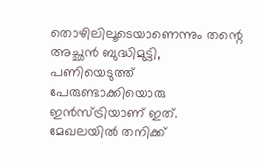തൊഴിലിലൂടെയാണെന്നും തന്റെ അച്ഛൻ ബുദ്ധിമുട്ടി, പണിയെടുത്ത് പേരുണ്ടാക്കിയൊരു ഇൻസ്ട്രിയാണ് ഇത്. മേഖലയിൽ തനിക്ക്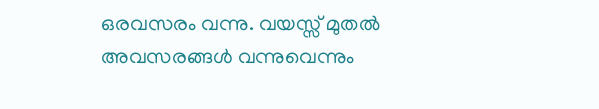ഒരവസരം വന്നു. വയസ്സ് മുതൽ അവസരങ്ങൾ വന്നുവെന്നും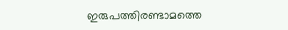ഇരുപത്തിരണ്ടാമത്തെ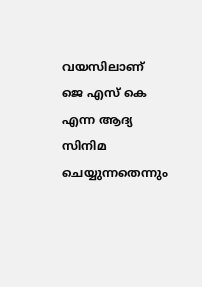വയസിലാണ് ജെ എസ് കെ എന്ന ആദ്യ സിനിമ ചെയ്യുന്നതെന്നും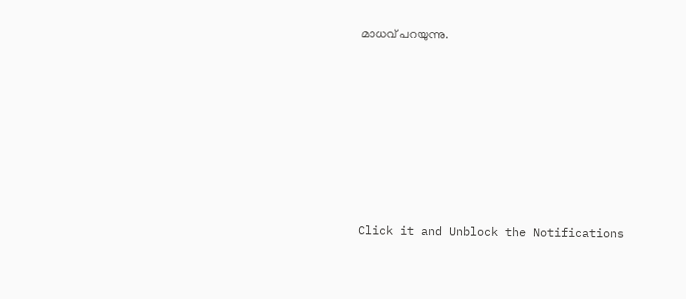മാധവ് പറയുന്നു.












Click it and Unblock the Notifications